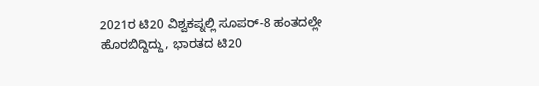2021ರ ಟಿ20 ವಿಶ್ವಕಪ್ನಲ್ಲಿ ಸೂಪರ್-8 ಹಂತದಲ್ಲೇ ಹೊರಬಿದ್ದಿದ್ದು, ಭಾರತದ ಟಿ20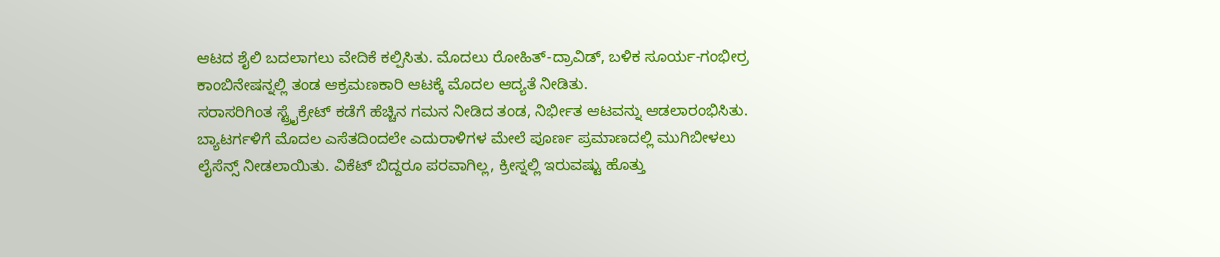ಆಟದ ಶೈಲಿ ಬದಲಾಗಲು ವೇದಿಕೆ ಕಲ್ಪಿಸಿತು. ಮೊದಲು ರೋಹಿತ್-ದ್ರಾವಿಡ್, ಬಳಿಕ ಸೂರ್ಯ-ಗಂಭೀರ್ರ ಕಾಂಬಿನೇಷನ್ನಲ್ಲಿ ತಂಡ ಆಕ್ರಮಣಕಾರಿ ಆಟಕ್ಕೆ ಮೊದಲ ಆದ್ಯತೆ ನೀಡಿತು.
ಸರಾಸರಿಗಿಂತ ಸ್ಟ್ರೈಕ್ರೇಟ್ ಕಡೆಗೆ ಹೆಚ್ಚಿನ ಗಮನ ನೀಡಿದ ತಂಡ, ನಿರ್ಭೀತ ಆಟವನ್ನು ಆಡಲಾರಂಭಿಸಿತು. ಬ್ಯಾಟರ್ಗಳಿಗೆ ಮೊದಲ ಎಸೆತದಿಂದಲೇ ಎದುರಾಳಿಗಳ ಮೇಲೆ ಪೂರ್ಣ ಪ್ರಮಾಣದಲ್ಲಿ ಮುಗಿಬೀಳಲು ಲೈಸೆನ್ಸ್ ನೀಡಲಾಯಿತು. ವಿಕೆಟ್ ಬಿದ್ದರೂ ಪರವಾಗಿಲ್ಲ, ಕ್ರೀಸ್ನಲ್ಲಿ ಇರುವಷ್ಟು ಹೊತ್ತು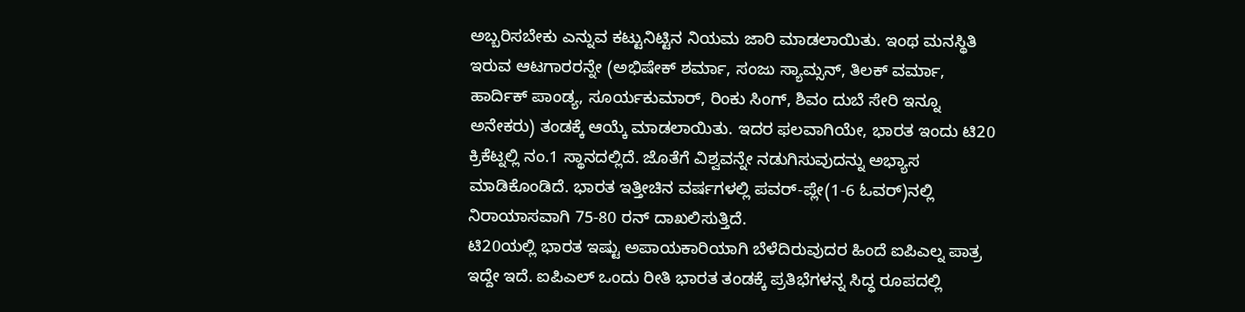ಅಬ್ಬರಿಸಬೇಕು ಎನ್ನುವ ಕಟ್ಟುನಿಟ್ಟಿನ ನಿಯಮ ಜಾರಿ ಮಾಡಲಾಯಿತು. ಇಂಥ ಮನಸ್ಥಿತಿ ಇರುವ ಆಟಗಾರರನ್ನೇ (ಅಭಿಷೇಕ್ ಶರ್ಮಾ, ಸಂಜು ಸ್ಯಾಮ್ಸನ್, ತಿಲಕ್ ವರ್ಮಾ, ಹಾರ್ದಿಕ್ ಪಾಂಡ್ಯ, ಸೂರ್ಯಕುಮಾರ್, ರಿಂಕು ಸಿಂಗ್, ಶಿವಂ ದುಬೆ ಸೇರಿ ಇನ್ನೂ ಅನೇಕರು) ತಂಡಕ್ಕೆ ಆಯ್ಕೆ ಮಾಡಲಾಯಿತು. ಇದರ ಫಲವಾಗಿಯೇ, ಭಾರತ ಇಂದು ಟಿ20 ಕ್ರಿಕೆಟ್ನಲ್ಲಿ ನಂ.1 ಸ್ಥಾನದಲ್ಲಿದೆ. ಜೊತೆಗೆ ವಿಶ್ವವನ್ನೇ ನಡುಗಿಸುವುದನ್ನು ಅಭ್ಯಾಸ ಮಾಡಿಕೊಂಡಿದೆ. ಭಾರತ ಇತ್ತೀಚಿನ ವರ್ಷಗಳಲ್ಲಿ ಪವರ್-ಪ್ಲೇ(1-6 ಓವರ್)ನಲ್ಲಿ ನಿರಾಯಾಸವಾಗಿ 75-80 ರನ್ ದಾಖಲಿಸುತ್ತಿದೆ.
ಟಿ20ಯಲ್ಲಿ ಭಾರತ ಇಷ್ಟು ಅಪಾಯಕಾರಿಯಾಗಿ ಬೆಳೆದಿರುವುದರ ಹಿಂದೆ ಐಪಿಎಲ್ನ ಪಾತ್ರ ಇದ್ದೇ ಇದೆ. ಐಪಿಎಲ್ ಒಂದು ರೀತಿ ಭಾರತ ತಂಡಕ್ಕೆ ಪ್ರತಿಭೆಗಳನ್ನ ಸಿದ್ಧ ರೂಪದಲ್ಲಿ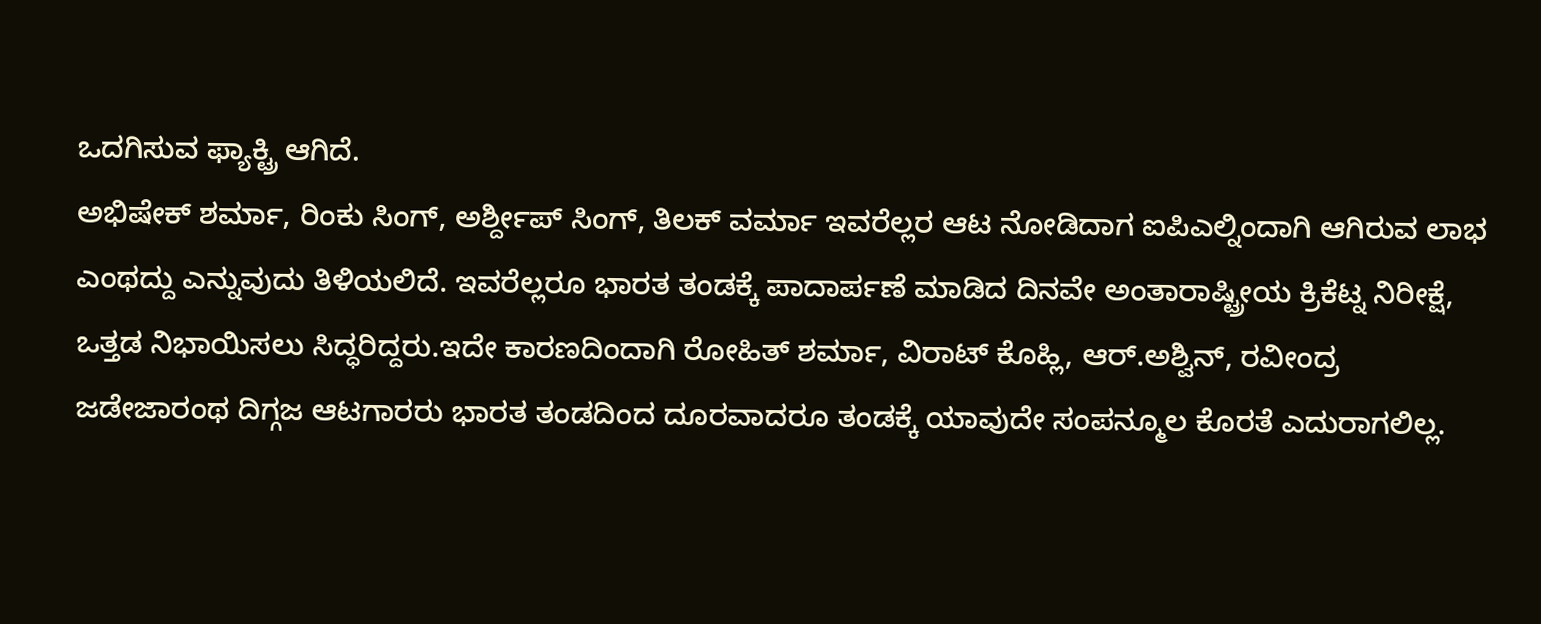ಒದಗಿಸುವ ಫ್ಯಾಕ್ಟ್ರಿ ಆಗಿದೆ.
ಅಭಿಷೇಕ್ ಶರ್ಮಾ, ರಿಂಕು ಸಿಂಗ್, ಅರ್ಶ್ದೀಪ್ ಸಿಂಗ್, ತಿಲಕ್ ವರ್ಮಾ ಇವರೆಲ್ಲರ ಆಟ ನೋಡಿದಾಗ ಐಪಿಎಲ್ನಿಂದಾಗಿ ಆಗಿರುವ ಲಾಭ ಎಂಥದ್ದು ಎನ್ನುವುದು ತಿಳಿಯಲಿದೆ. ಇವರೆಲ್ಲರೂ ಭಾರತ ತಂಡಕ್ಕೆ ಪಾದಾರ್ಪಣೆ ಮಾಡಿದ ದಿನವೇ ಅಂತಾರಾಷ್ಟ್ರೀಯ ಕ್ರಿಕೆಟ್ನ ನಿರೀಕ್ಷೆ, ಒತ್ತಡ ನಿಭಾಯಿಸಲು ಸಿದ್ಧರಿದ್ದರು.ಇದೇ ಕಾರಣದಿಂದಾಗಿ ರೋಹಿತ್ ಶರ್ಮಾ, ವಿರಾಟ್ ಕೊಹ್ಲಿ, ಆರ್.ಅಶ್ವಿನ್, ರವೀಂದ್ರ ಜಡೇಜಾರಂಥ ದಿಗ್ಗಜ ಆಟಗಾರರು ಭಾರತ ತಂಡದಿಂದ ದೂರವಾದರೂ ತಂಡಕ್ಕೆ ಯಾವುದೇ ಸಂಪನ್ಮೂಲ ಕೊರತೆ ಎದುರಾಗಲಿಲ್ಲ.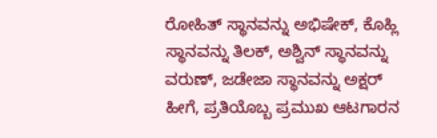ರೋಹಿತ್ ಸ್ಥಾನವನ್ನು ಅಭಿಷೇಕ್, ಕೊಹ್ಲಿ ಸ್ಥಾನವನ್ನು ತಿಲಕ್, ಅಶ್ವಿನ್ ಸ್ಥಾನವನ್ನು ವರುಣ್, ಜಡೇಜಾ ಸ್ಥಾನವನ್ನು ಅಕ್ಷರ್ ಹೀಗೆ, ಪ್ರತಿಯೊಬ್ಬ ಪ್ರಮುಖ ಆಟಗಾರನ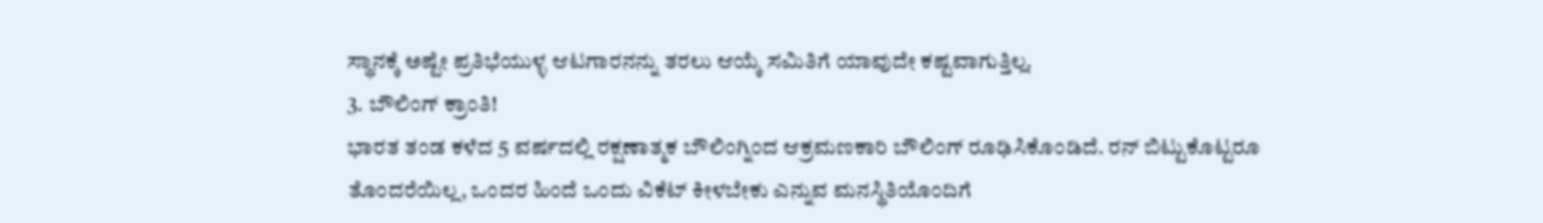ಸ್ಥಾನಕ್ಕೆ ಅಷ್ಟೇ ಪ್ರತಿಭೆಯುಳ್ಳ ಆಟಗಾರನನ್ನು ತರಲು ಆಯ್ಕೆ ಸಮಿತಿಗೆ ಯಾವುದೇ ಕಷ್ಟವಾಗುತ್ತಿಲ್ಲ.
3. ಬೌಲಿಂಗ್ ಕ್ರಾಂತಿ!
ಭಾರತ ತಂಡ ಕಳೆದ 5 ವರ್ಷದಲ್ಲಿ ರಕ್ಷಣಾತ್ಮಕ ಬೌಲಿಂಗ್ನಿಂದ ಆಕ್ರಮಣಕಾರಿ ಬೌಲಿಂಗ್ ರೂಢಿಸಿಕೊಂಡಿದೆ. ರನ್ ಬಿಟ್ಟುಕೊಟ್ಟರೂ ತೊಂದರೆಯಿಲ್ಲ, ಒಂದರ ಹಿಂದೆ ಒಂದು ವಿಕೆಟ್ ಕೀಳಬೇಕು ಎನ್ನುವ ಮನಸ್ಥಿತಿಯೊಂದಿಗೆ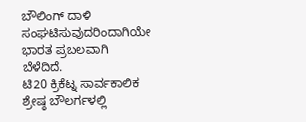ಬೌಲಿಂಗ್ ದಾಳಿ ಸಂಘಟಿಸುವುದರಿಂದಾಗಿಯೇ ಭಾರತ ಪ್ರಬಲವಾಗಿ ಬೆಳೆದಿದೆ.
ಟಿ20 ಕ್ರಿಕೆಟ್ನ ಸಾರ್ವಕಾಲಿಕ ಶ್ರೇಷ್ಠ ಬೌಲರ್ಗಳಲ್ಲಿ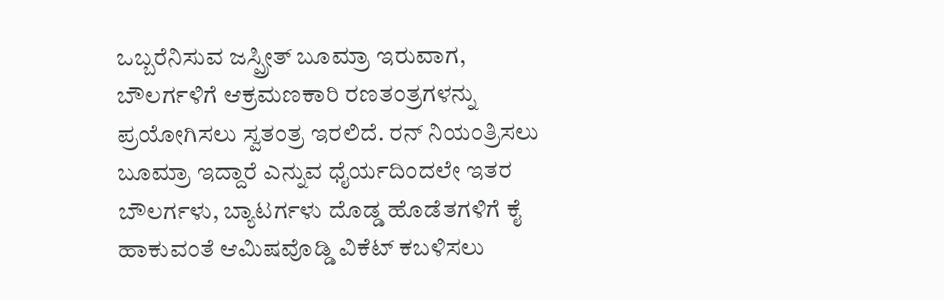ಒಬ್ಬರೆನಿಸುವ ಜಸ್ಪ್ರೀತ್ ಬೂಮ್ರಾ ಇರುವಾಗ, ಬೌಲರ್ಗಳಿಗೆ ಆಕ್ರಮಣಕಾರಿ ರಣತಂತ್ರಗಳನ್ನು ಪ್ರಯೋಗಿಸಲು ಸ್ವತಂತ್ರ ಇರಲಿದೆ. ರನ್ ನಿಯಂತ್ರಿಸಲು ಬೂಮ್ರಾ ಇದ್ದಾರೆ ಎನ್ನುವ ಧೈರ್ಯದಿಂದಲೇ ಇತರ ಬೌಲರ್ಗಳು, ಬ್ಯಾಟರ್ಗಳು ದೊಡ್ಡ ಹೊಡೆತಗಳಿಗೆ ಕೈ ಹಾಕುವಂತೆ ಆಮಿಷವೊಡ್ಡಿ ವಿಕೆಟ್ ಕಬಳಿಸಲು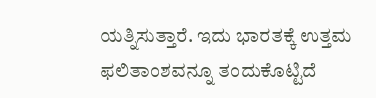ಯತ್ನಿಸುತ್ತಾರೆ. ಇದು ಭಾರತಕ್ಕೆ ಉತ್ತಮ ಫಲಿತಾಂಶವನ್ನೂ ತಂದುಕೊಟ್ಟಿದೆ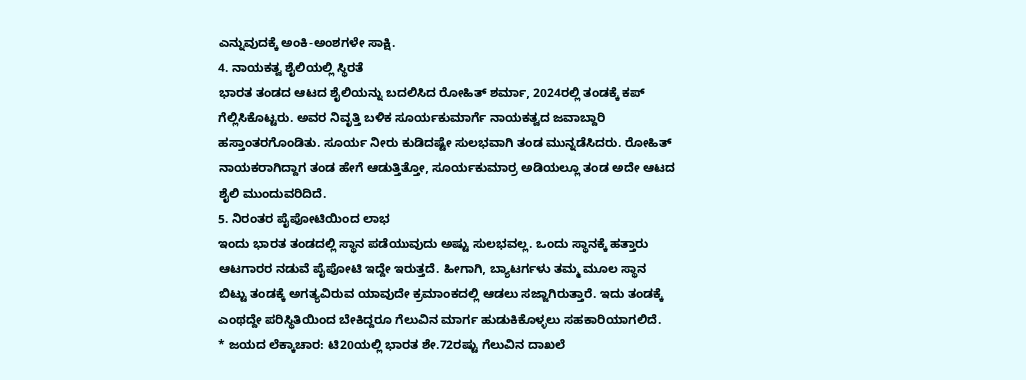ಎನ್ನುವುದಕ್ಕೆ ಅಂಕಿ-ಅಂಶಗಳೇ ಸಾಕ್ಷಿ.
4. ನಾಯಕತ್ವ ಶೈಲಿಯಲ್ಲಿ ಸ್ಥಿರತೆ
ಭಾರತ ತಂಡದ ಆಟದ ಶೈಲಿಯನ್ನು ಬದಲಿಸಿದ ರೋಹಿತ್ ಶರ್ಮಾ, 2024ರಲ್ಲಿ ತಂಡಕ್ಕೆ ಕಪ್ ಗೆಲ್ಲಿಸಿಕೊಟ್ಟರು. ಅವರ ನಿವೃತ್ತಿ ಬಳಿಕ ಸೂರ್ಯಕುಮಾರ್ಗೆ ನಾಯಕತ್ವದ ಜವಾಬ್ದಾರಿ ಹಸ್ತಾಂತರಗೊಂಡಿತು. ಸೂರ್ಯ ನೀರು ಕುಡಿದಷ್ಟೇ ಸುಲಭವಾಗಿ ತಂಡ ಮುನ್ನಡೆಸಿದರು. ರೋಹಿತ್ ನಾಯಕರಾಗಿದ್ದಾಗ ತಂಡ ಹೇಗೆ ಆಡುತ್ತಿತ್ತೋ, ಸೂರ್ಯಕುಮಾರ್ರ ಅಡಿಯಲ್ಲೂ ತಂಡ ಅದೇ ಆಟದ ಶೈಲಿ ಮುಂದುವರಿದಿದೆ.
5. ನಿರಂತರ ಪೈಪೋಟಿಯಿಂದ ಲಾಭ
ಇಂದು ಭಾರತ ತಂಡದಲ್ಲಿ ಸ್ಥಾನ ಪಡೆಯುವುದು ಅಷ್ಟು ಸುಲಭವಲ್ಲ. ಒಂದು ಸ್ಥಾನಕ್ಕೆ ಹತ್ತಾರು ಆಟಗಾರರ ನಡುವೆ ಪೈಪೋಟಿ ಇದ್ದೇ ಇರುತ್ತದೆ. ಹೀಗಾಗಿ, ಬ್ಯಾಟರ್ಗಳು ತಮ್ಮ ಮೂಲ ಸ್ಥಾನ ಬಿಟ್ಟು ತಂಡಕ್ಕೆ ಅಗತ್ಯವಿರುವ ಯಾವುದೇ ಕ್ರಮಾಂಕದಲ್ಲಿ ಆಡಲು ಸಜ್ಜಾಗಿರುತ್ತಾರೆ. ಇದು ತಂಡಕ್ಕೆ ಎಂಥದ್ದೇ ಪರಿಸ್ಥಿತಿಯಿಂದ ಬೇಕಿದ್ದರೂ ಗೆಲುವಿನ ಮಾರ್ಗ ಹುಡುಕಿಕೊಳ್ಳಲು ಸಹಕಾರಿಯಾಗಲಿದೆ.
* ಜಯದ ಲೆಕ್ಕಾಚಾರ: ಟಿ20ಯಲ್ಲಿ ಭಾರತ ಶೇ.72ರಷ್ಟು ಗೆಲುವಿನ ದಾಖಲೆ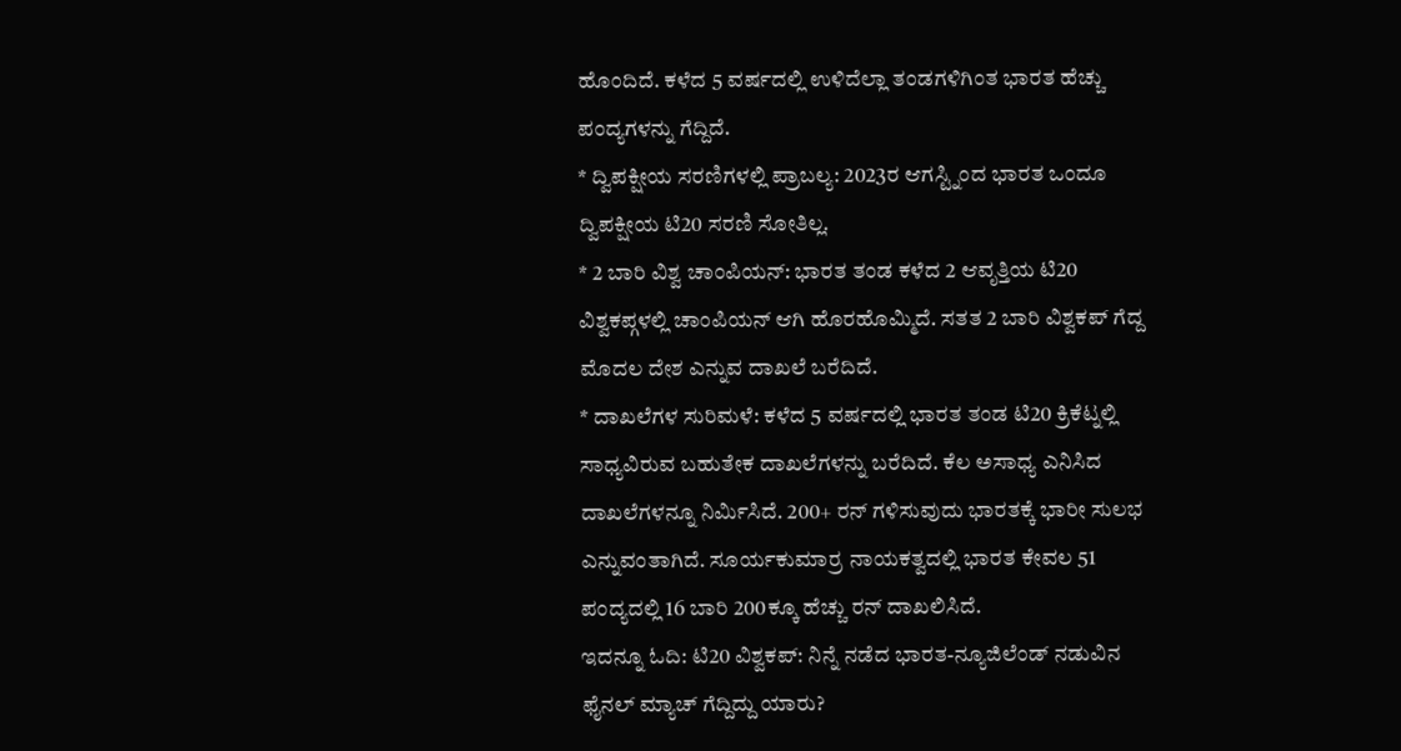ಹೊಂದಿದೆ. ಕಳೆದ 5 ವರ್ಷದಲ್ಲಿ ಉಳಿದೆಲ್ಲಾ ತಂಡಗಳಿಗಿಂತ ಭಾರತ ಹೆಚ್ಚು ಪಂದ್ಯಗಳನ್ನು ಗೆದ್ದಿದೆ.
* ದ್ವಿಪಕ್ಷೀಯ ಸರಣಿಗಳಲ್ಲಿ ಪ್ರಾಬಲ್ಯ: 2023ರ ಆಗಸ್ಟ್ನಿಂದ ಭಾರತ ಒಂದೂ ದ್ವಿಪಕ್ಷೀಯ ಟಿ20 ಸರಣಿ ಸೋತಿಲ್ಲ.
* 2 ಬಾರಿ ವಿಶ್ವ ಚಾಂಪಿಯನ್: ಭಾರತ ತಂಡ ಕಳೆದ 2 ಆವೃತ್ತಿಯ ಟಿ20 ವಿಶ್ವಕಪ್ಗಳಲ್ಲಿ ಚಾಂಪಿಯನ್ ಆಗಿ ಹೊರಹೊಮ್ಮಿದೆ. ಸತತ 2 ಬಾರಿ ವಿಶ್ವಕಪ್ ಗೆದ್ದ ಮೊದಲ ದೇಶ ಎನ್ನುವ ದಾಖಲೆ ಬರೆದಿದೆ.
* ದಾಖಲೆಗಳ ಸುರಿಮಳೆ: ಕಳೆದ 5 ವರ್ಷದಲ್ಲಿ ಭಾರತ ತಂಡ ಟಿ20 ಕ್ರಿಕೆಟ್ನಲ್ಲಿ ಸಾಧ್ಯವಿರುವ ಬಹುತೇಕ ದಾಖಲೆಗಳನ್ನು ಬರೆದಿದೆ. ಕೆಲ ಅಸಾಧ್ಯ ಎನಿಸಿದ ದಾಖಲೆಗಳನ್ನೂ ನಿರ್ಮಿಸಿದೆ. 200+ ರನ್ ಗಳಿಸುವುದು ಭಾರತಕ್ಕೆ ಭಾರೀ ಸುಲಭ ಎನ್ನುವಂತಾಗಿದೆ. ಸೂರ್ಯಕುಮಾರ್ರ ನಾಯಕತ್ವದಲ್ಲಿ ಭಾರತ ಕೇವಲ 51 ಪಂದ್ಯದಲ್ಲಿ 16 ಬಾರಿ 200ಕ್ಕೂ ಹೆಚ್ಚು ರನ್ ದಾಖಲಿಸಿದೆ.
ಇದನ್ನೂ ಓದಿ: ಟಿ20 ವಿಶ್ವಕಪ್: ನಿನ್ನೆ ನಡೆದ ಭಾರತ-ನ್ಯೂಜಿಲೆಂಡ್ ನಡುವಿನ ಫೈನಲ್ ಮ್ಯಾಚ್ ಗೆದ್ದಿದ್ದು ಯಾರು?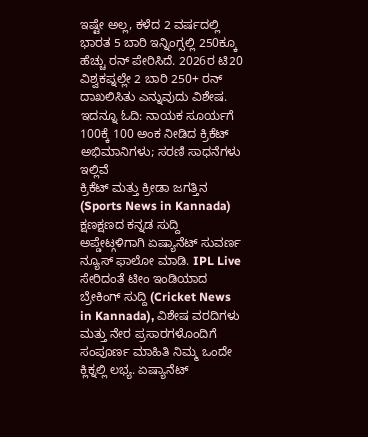ಇಷ್ಟೇ ಅಲ್ಲ, ಕಳೆದ 2 ವರ್ಷದಲ್ಲಿ ಭಾರತ 5 ಬಾರಿ ಇನ್ನಿಂಗ್ಸಲ್ಲಿ 250ಕ್ಕೂ ಹೆಚ್ಚು ರನ್ ಪೇರಿಸಿದೆ. 2026ರ ಟಿ20 ವಿಶ್ವಕಪ್ನಲ್ಲೇ 2 ಬಾರಿ 250+ ರನ್ ದಾಖಲಿಸಿತು ಎನ್ನುವುದು ವಿಶೇಷ.
ಇದನ್ನೂ ಓದಿ: ನಾಯಕ ಸೂರ್ಯಗೆ 100ಕ್ಕೆ 100 ಅಂಕ ನೀಡಿದ ಕ್ರಿಕೆಟ್ ಅಭಿಮಾನಿಗಳು; ಸರಣಿ ಸಾಧನೆಗಳು ಇಲ್ಲಿವೆ
ಕ್ರಿಕೆಟ್ ಮತ್ತು ಕ್ರೀಡಾ ಜಗತ್ತಿನ (Sports News in Kannada) ಕ್ಷಣಕ್ಷಣದ ಕನ್ನಡ ಸುದ್ದಿ ಅಪ್ಡೇಟ್ಗಳಿಗಾಗಿ ಏಷ್ಯಾನೆಟ್ ಸುವರ್ಣ ನ್ಯೂಸ್ ಫಾಲೋ ಮಾಡಿ. IPL Live ಸೇರಿದಂತೆ ಟೀಂ ಇಂಡಿಯಾದ ಬ್ರೇಕಿಂಗ್ ಸುದ್ದಿ (Cricket News in Kannada), ವಿಶೇಷ ವರದಿಗಳು ಮತ್ತು ನೇರ ಪ್ರಸಾರಗಳೊಂದಿಗೆ ಸಂಪೂರ್ಣ ಮಾಹಿತಿ ನಿಮ್ಮ ಒಂದೇ ಕ್ಲಿಕ್ನಲ್ಲಿ ಲಭ್ಯ. ಏಷ್ಯಾನೆಟ್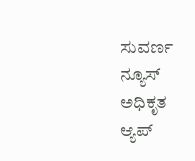ಸುವರ್ಣ ನ್ಯೂಸ್ ಅಧಿಕೃತ ಆ್ಯಪ್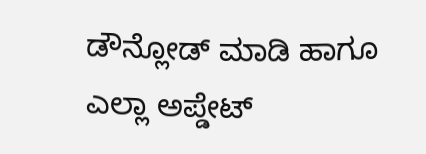ಡೌನ್ಲೋಡ್ ಮಾಡಿ ಹಾಗೂ ಎಲ್ಲಾ ಅಪ್ಡೇಟ್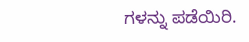ಗಳನ್ನು ಪಡೆಯಿರಿ.